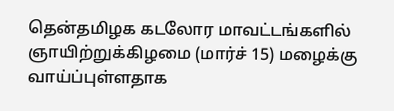தென்தமிழக கடலோர மாவட்டங்களில் ஞாயிற்றுக்கிழமை (மார்ச் 15) மழைக்கு வாய்ப்புள்ளதாக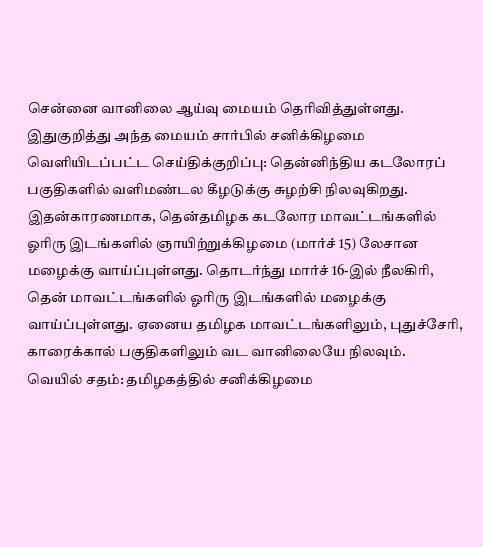சென்னை வானிலை ஆய்வு மையம் தெரிவித்துள்ளது.
இதுகுறித்து அந்த மையம் சார்பில் சனிக்கிழமை வெளியிடப்பட்ட செய்திக்குறிப்பு: தென்னிந்திய கடலோரப் பகுதிகளில் வளிமண்டல கீழடுக்கு சுழற்சி நிலவுகிறது. இதன்காரணமாக, தென்தமிழக கடலோர மாவட்டங்களில் ஓரிரு இடங்களில் ஞாயிற்றுக்கிழமை (மார்ச் 15) லேசான மழைக்கு வாய்ப்புள்ளது. தொடர்ந்து மார்ச் 16-இல் நீலகிரி, தென் மாவட்டங்களில் ஓரிரு இடங்களில் மழைக்கு வாய்ப்புள்ளது. ஏனைய தமிழக மாவட்டங்களிலும், புதுச்சேரி, காரைக்கால் பகுதிகளிலும் வட வானிலையே நிலவும்.
வெயில் சதம்: தமிழகத்தில் சனிக்கிழமை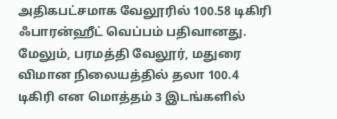அதிகபட்சமாக வேலூரில் 100.58 டிகிரி ஃபாரன்ஹீட் வெப்பம் பதிவானது. மேலும், பரமத்தி வேலூர், மதுரை விமான நிலையத்தில் தலா 100.4 டிகிரி என மொத்தம் 3 இடங்களில்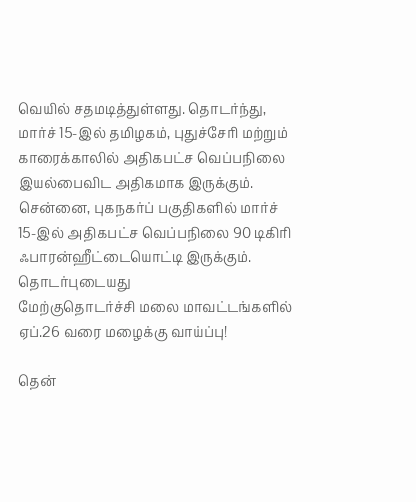வெயில் சதமடித்துள்ளது. தொடர்ந்து, மார்ச் 15-இல் தமிழகம், புதுச்சேரி மற்றும் காரைக்காலில் அதிகபட்ச வெப்பநிலை இயல்பைவிட அதிகமாக இருக்கும்.
சென்னை, புகநகர்ப் பகுதிகளில் மார்ச் 15-இல் அதிகபட்ச வெப்பநிலை 90 டிகிரி ஃபாரன்ஹீட்டையொட்டி இருக்கும்.
தொடர்புடையது
மேற்குதொடர்ச்சி மலை மாவட்டங்களில் ஏப்.26 வரை மழைக்கு வாய்ப்பு!

தென்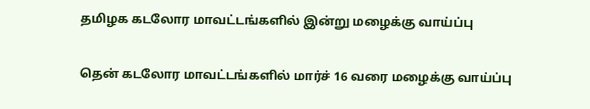தமிழக கடலோர மாவட்டங்களில் இன்று மழைக்கு வாய்ப்பு

தென் கடலோர மாவட்டங்களில் மார்ச் 16 வரை மழைக்கு வாய்ப்பு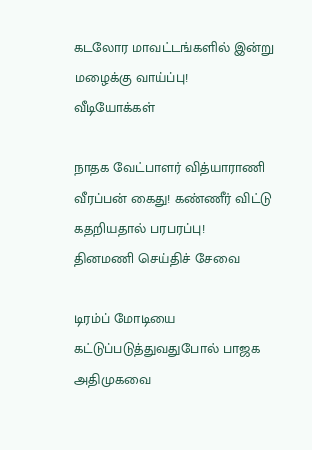கடலோர மாவட்டங்களில் இன்று மழைக்கு வாய்ப்பு!
வீடியோக்கள்

நாதக வேட்பாளர் வித்யாராணி வீரப்பன் கைது! கண்ணீர் விட்டு கதறியதால் பரபரப்பு!
தினமணி செய்திச் சேவை

டிரம்ப் மோடியை கட்டுப்படுத்துவதுபோல் பாஜக அதிமுகவை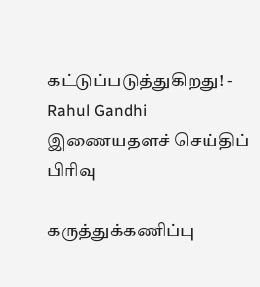கட்டுப்படுத்துகிறது! - Rahul Gandhi
இணையதளச் செய்திப் பிரிவு

கருத்துக்கணிப்பு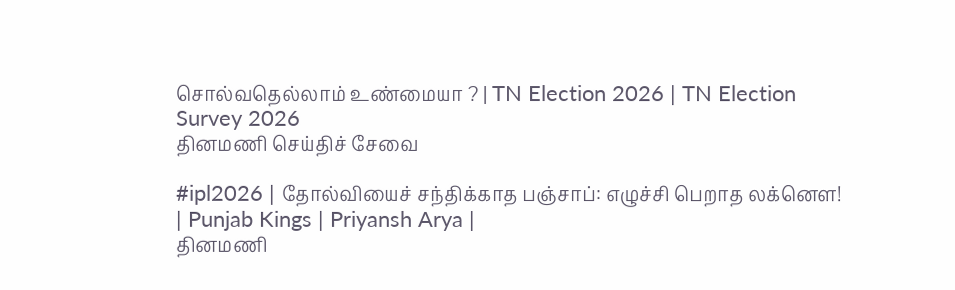சொல்வதெல்லாம் உண்மையா ? | TN Election 2026 | TN Election Survey 2026
தினமணி செய்திச் சேவை

#ipl2026 | தோல்வியைச் சந்திக்காத பஞ்சாப்: எழுச்சி பெறாத லக்னௌ! | Punjab Kings | Priyansh Arya |
தினமணி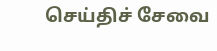செய்திச் சேவை